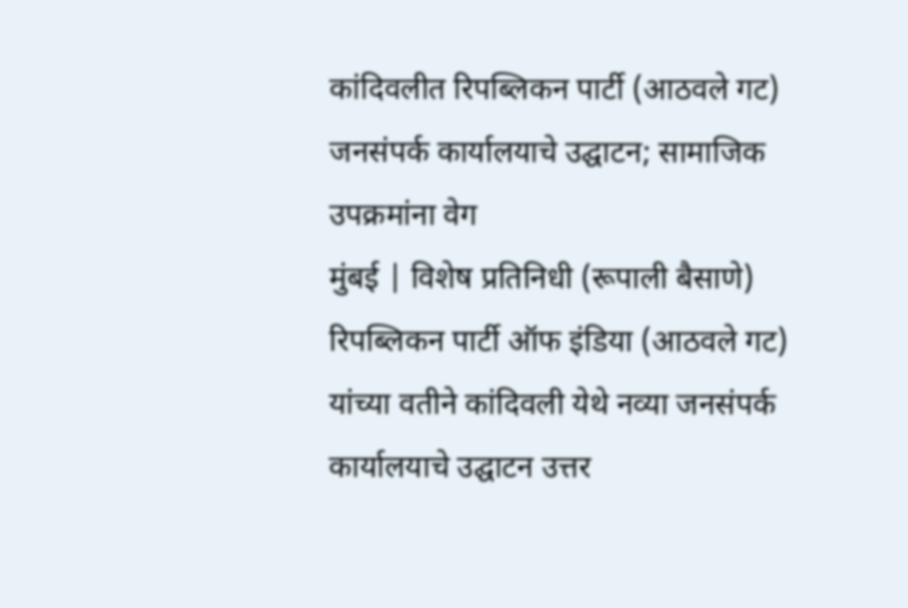कांदिवलीत रिपब्लिकन पार्टी (आठवले गट) जनसंपर्क कार्यालयाचे उद्घाटन; सामाजिक उपक्रमांना वेग
मुंबई | विशेष प्रतिनिधी (रूपाली बैसाणे)
रिपब्लिकन पार्टी ऑफ इंडिया (आठवले गट) यांच्या वतीने कांदिवली येथे नव्या जनसंपर्क कार्यालयाचे उद्घाटन उत्तर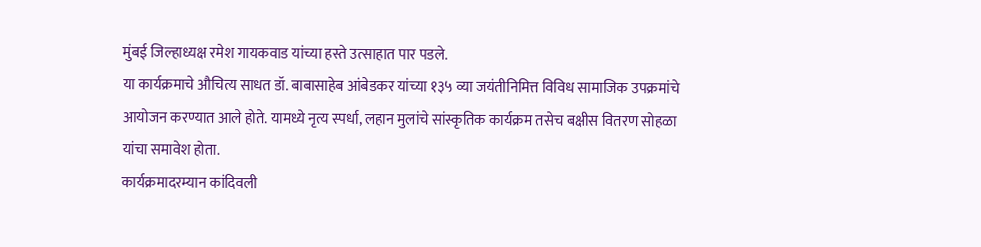मुंबई जिल्हाध्यक्ष रमेश गायकवाड यांच्या हस्ते उत्साहात पार पडले.
या कार्यक्रमाचे औचित्य साधत डॉ. बाबासाहेब आंबेडकर यांच्या १३५ व्या जयंतीनिमित्त विविध सामाजिक उपक्रमांचे आयोजन करण्यात आले होते. यामध्ये नृत्य स्पर्धा, लहान मुलांचे सांस्कृतिक कार्यक्रम तसेच बक्षीस वितरण सोहळा यांचा समावेश होता.
कार्यक्रमादरम्यान कांदिवली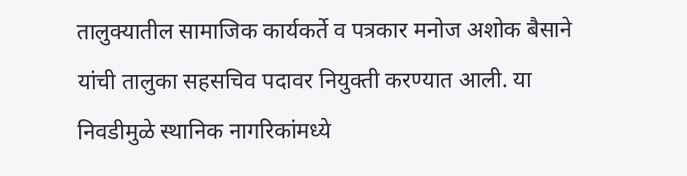तालुक्यातील सामाजिक कार्यकर्ते व पत्रकार मनोज अशोक बैसाने यांची तालुका सहसचिव पदावर नियुक्ती करण्यात आली. या निवडीमुळे स्थानिक नागरिकांमध्ये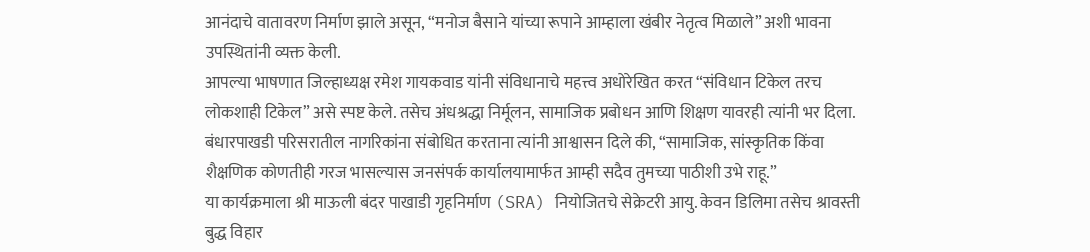आनंदाचे वातावरण निर्माण झाले असून, “मनोज बैसाने यांच्या रूपाने आम्हाला खंबीर नेतृत्व मिळाले” अशी भावना उपस्थितांनी व्यक्त केली.
आपल्या भाषणात जिल्हाध्यक्ष रमेश गायकवाड यांनी संविधानाचे महत्त्व अधोरेखित करत “संविधान टिकेल तरच लोकशाही टिकेल” असे स्पष्ट केले. तसेच अंधश्रद्धा निर्मूलन, सामाजिक प्रबोधन आणि शिक्षण यावरही त्यांनी भर दिला.
बंधारपाखडी परिसरातील नागरिकांना संबोधित करताना त्यांनी आश्वासन दिले की, “सामाजिक, सांस्कृतिक किंवा शैक्षणिक कोणतीही गरज भासल्यास जनसंपर्क कार्यालयामार्फत आम्ही सदैव तुमच्या पाठीशी उभे राहू.”
या कार्यक्रमाला श्री माऊली बंदर पाखाडी गृहनिर्माण (SRA) नियोजितचे सेक्रेटरी आयु. केवन डिलिमा तसेच श्रावस्ती बुद्ध विहार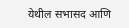येथील सभासद आणि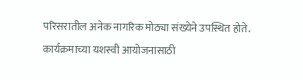परिसरातील अनेक नागरिक मोठ्या संख्येने उपस्थित होते.
कार्यक्रमाच्या यशस्वी आयोजनासाठी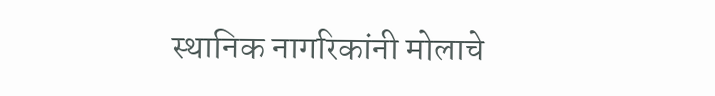स्थानिक नागरिकांनी मोलाचे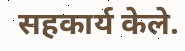सहकार्य केले.